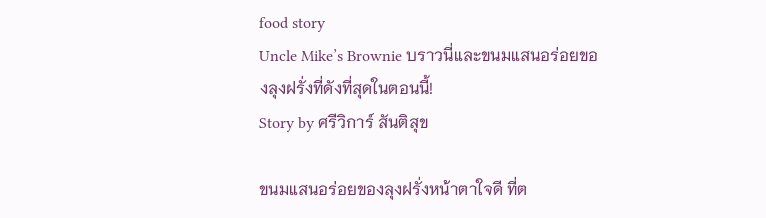food story
Uncle Mike’s Brownie บราวนี่และขนมแสนอร่อยของลุงฝรั่งที่ดังที่สุดในตอนนี้!
Story by ศรีวิการ์ สันติสุข

ขนมแสนอร่อยของลุงฝรั่งหน้าตาใจดี ที่ต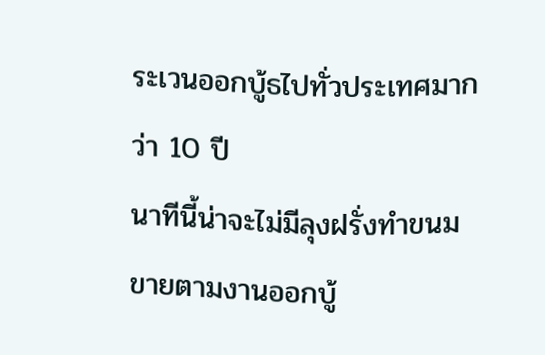ระเวนออกบู้ธไปทั่วประเทศมากว่า 10 ปี
นาทีนี้น่าจะไม่มีลุงฝรั่งทำขนมขายตามงานออกบู้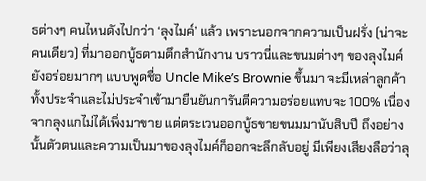ธต่างๆ คนไหนดังไปกว่า ‘ลุงไมค์’ แล้ว เพราะนอกจากความเป็นฝรั่ง (น่าจะคนเดียว) ที่มาออกบู้ธตามตึกสำนักงาน บราวนี่และขนมต่างๆ ของลุงไมค์ยังอร่อยมากๆ แบบพูดชื่อ Uncle Mike’s Brownie ขึ้นมา จะมีเหล่าลูกค้าทั้งประจำและไม่ประจำเข้ามายืนยันการันตีความอร่อยแทบจะ 100% เนื่องจากลุงแกไม่ได้เพิ่งมาขาย แต่ตระเวนออกบู้ธขายขนมมานับสิบปี ถึงอย่างนั้นตัวตนและความเป็นมาของลุงไมค์ก็ออกจะลึกลับอยู่ มีเพียงเสียงลือว่าลุ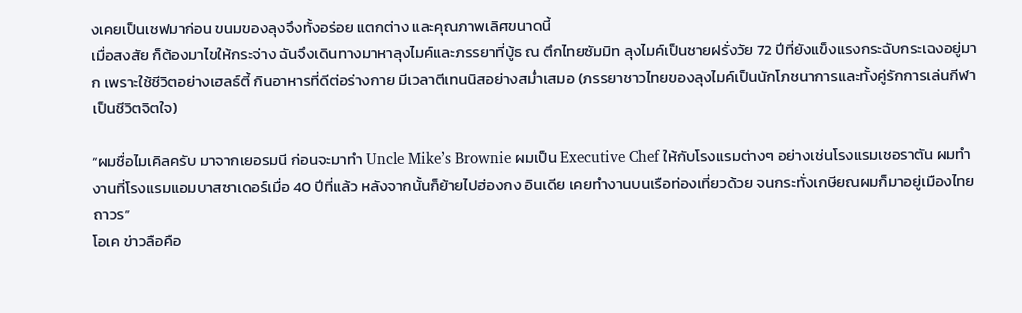งเคยเป็นเชฟมาก่อน ขนมของลุงจึงทั้งอร่อย แตกต่าง และคุณภาพเลิศขนาดนี้
เมื่อสงสัย ก็ต้องมาไขให้กระจ่าง ฉันจึงเดินทางมาหาลุงไมค์และภรรยาที่บู้ธ ณ ตึกไทยซัมมิท ลุงไมค์เป็นชายฝรั่งวัย 72 ปีที่ยังแข็งแรงกระฉับกระเฉงอยู่มาก เพราะใช้ชีวิตอย่างเฮลธ์ตี้ กินอาหารที่ดีต่อร่างกาย มีเวลาตีเทนนิสอย่างสม่ำเสมอ (ภรรยาชาวไทยของลุงไมค์เป็นนักโภชนาการและทั้งคู่รักการเล่นกีฬาเป็นชีวิตจิตใจ)

“ผมชื่อไมเคิลครับ มาจากเยอรมนี ก่อนจะมาทำ Uncle Mike’s Brownie ผมเป็น Executive Chef ให้กับโรงแรมต่างๆ อย่างเช่นโรงแรมเชอราตัน ผมทำงานที่โรงแรมแอมบาสซาเดอร์เมื่อ 40 ปีที่แล้ว หลังจากนั้นก็ย้ายไปฮ่องกง อินเดีย เคยทำงานบนเรือท่องเที่ยวด้วย จนกระทั่งเกษียณผมก็มาอยู่เมืองไทยถาวร”
โอเค ข่าวลือคือ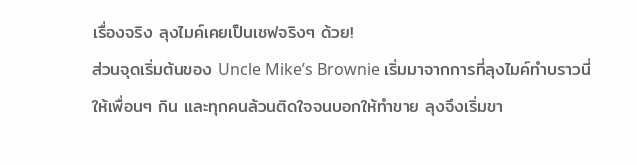เรื่องจริง ลุงไมค์เคยเป็นเชฟจริงๆ ด้วย!
ส่วนจุดเริ่มต้นของ Uncle Mike’s Brownie เริ่มมาจากการที่ลุงไมค์ทำบราวนี่ให้เพื่อนๆ กิน และทุกคนล้วนติดใจจนบอกให้ทำขาย ลุงจึงเริ่มขา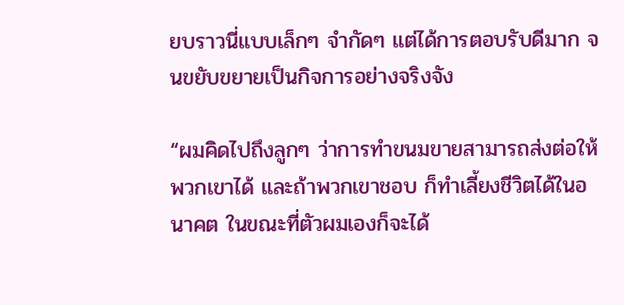ยบราวนี่แบบเล็กๆ จำกัดๆ แต่ได้การตอบรับดีมาก จนขยับขยายเป็นกิจการอย่างจริงจัง

“ผมคิดไปถึงลูกๆ ว่าการทำขนมขายสามารถส่งต่อให้พวกเขาได้ และถ้าพวกเขาชอบ ก็ทำเลี้ยงชีวิตได้ในอนาคต ในขณะที่ตัวผมเองก็จะได้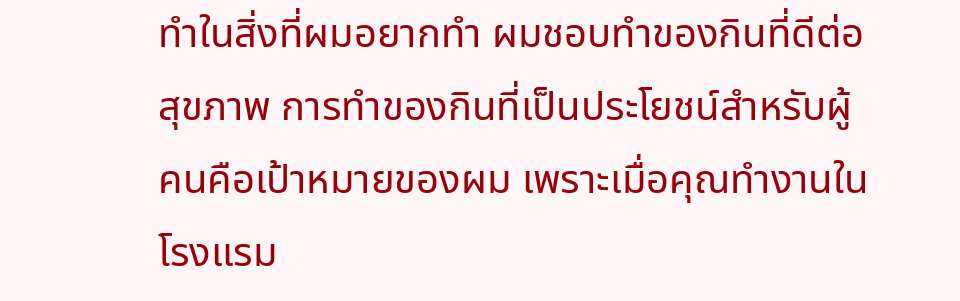ทำในสิ่งที่ผมอยากทำ ผมชอบทำของกินที่ดีต่อสุขภาพ การทำของกินที่เป็นประโยชน์สำหรับผู้คนคือเป้าหมายของผม เพราะเมื่อคุณทำงานในโรงแรม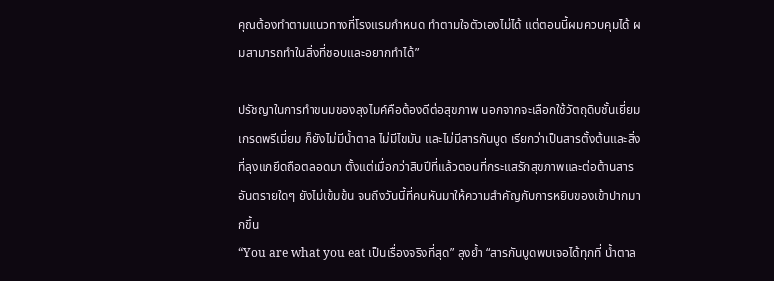คุณต้องทำตามแนวทางที่โรงแรมกำหนด ทำตามใจตัวเองไม่ได้ แต่ตอนนี้ผมควบคุมได้ ผมสามารถทำในสิ่งที่ชอบและอยากทำได้”

ปรัชญาในการทำขนมของลุงไมค์คือต้องดีต่อสุขภาพ นอกจากจะเลือกใช้วัตถุดิบชั้นเยี่ยมเกรดพรีเมี่ยม ก็ยังไม่มีน้ำตาล ไม่มีไขมัน และไม่มีสารกันบูด เรียกว่าเป็นสารตั้งต้นและสิ่งที่ลุงแกยึดถือตลอดมา ตั้งแต่เมื่อกว่าสิบปีที่แล้วตอนที่กระแสรักสุขภาพและต่อต้านสารอันตรายใดๆ ยังไม่เข้มข้น จนถึงวันนี้ที่คนหันมาให้ความสำคัญกับการหยิบของเข้าปากมากขึ้น
“You are what you eat เป็นเรื่องจริงที่สุด” ลุงย้ำ “สารกันบูดพบเจอได้ทุกที่ น้ำตาล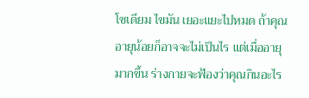โซเดียม ไขมัน เยอะแยะไปหมด ถ้าคุณอายุน้อยก็อาจจะไม่เป็นไร แต่เมื่ออายุมากขึ้น ร่างกายจะฟ้องว่าคุณกินอะไร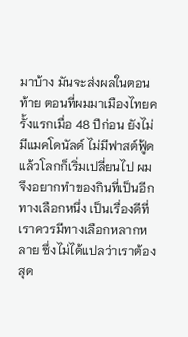มาบ้าง มันจะส่งผลในตอนท้าย ตอนที่ผมมาเมืองไทยครั้งแรกเมื่อ 48 ปีก่อน ยังไม่มีแมคโดนัลด์ ไม่มีฟาสต์ฟู้ด แล้วโลกก็เริ่มเปลี่ยนไป ผมจึงอยากทำของกินที่เป็นอีกทางเลือกหนึ่ง เป็นเรื่องดีที่เราควรมีทางเลือกหลากหลาย ซึ่งไม่ได้แปลว่าเราต้องสุด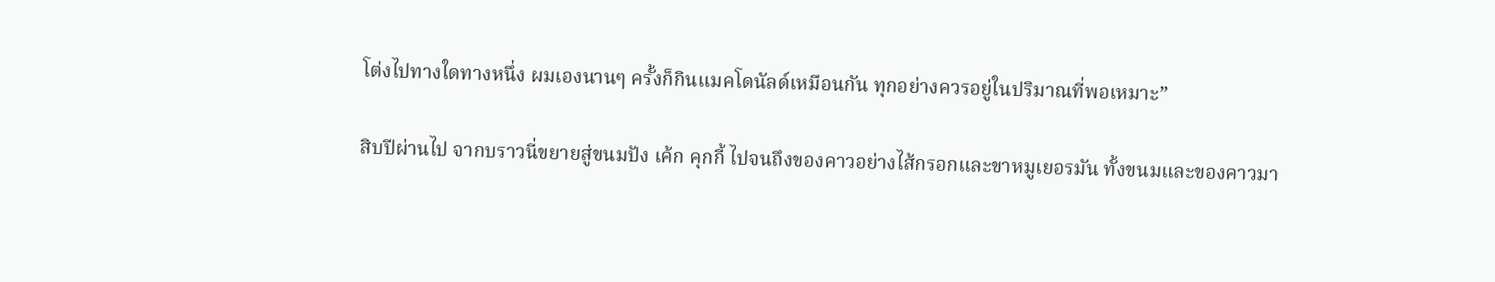โต่งไปทางใดทางหนึ่ง ผมเองนานๆ ครั้งก็กินแมคโดนัลด์เหมือนกัน ทุกอย่างควรอยู่ในปริมาณที่พอเหมาะ”

สิบปีผ่านไป จากบราวนี่ขยายสู่ขนมปัง เค้ก คุกกี้ ไปจนถึงของคาวอย่างไส้กรอกและขาหมูเยอรมัน ทั้งขนมและของคาวมา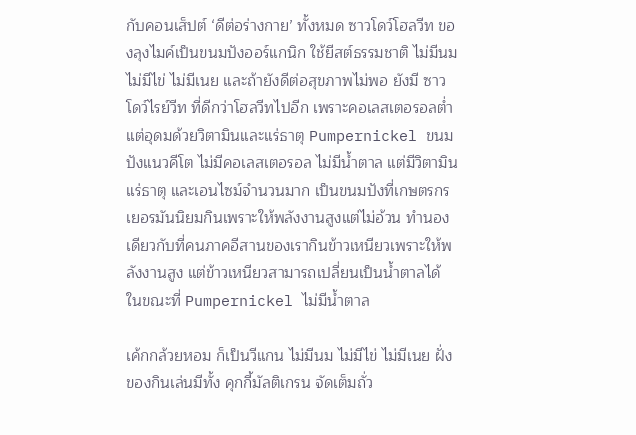กับคอนเส็ปต์ ‘ดีต่อร่างกาย’ ทั้งหมด ซาวโดว์โฮลวีท ของลุงไมค์เป็นขนมปังออร์แกนิก ใช้ยีสต์ธรรมชาติ ไม่มีนม ไม่มีไข่ ไม่มีเนย และถ้ายังดีต่อสุขภาพไม่พอ ยังมี ซาวโดว์ไรย์วีท ที่ดีกว่าโฮลวีทไปอีก เพราะคอเลสเตอรอลต่ำ แต่อุดมด้วยวิตามินและแร่ธาตุ Pumpernickel ขนมปังแนวคีโต ไม่มีคอเลสเตอรอล ไม่มีน้ำตาล แต่มีวิตามิน แร่ธาตุ และเอนไซม์จำนวนมาก เป็นขนมปังที่เกษตรกรเยอรมันนิยมกินเพราะให้พลังงานสูงแต่ไม่อ้วน ทำนองเดียวกับที่คนภาคอีสานของเรากินข้าวเหนียวเพราะให้พลังงานสูง แต่ข้าวเหนียวสามารถเปลี่ยนเป็นน้ำตาลได้ ในขณะที่ Pumpernickel ไม่มีน้ำตาล

เค้กกล้วยหอม ก็เป็นวีแกน ไม่มีนม ไม่มีไข่ ไม่มีเนย ฝั่งของกินเล่นมีทั้ง คุกกี้มัลติเกรน จัดเต็มถั่ว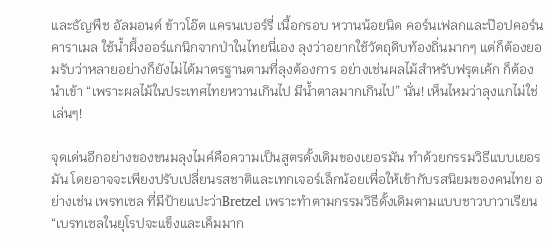และธัญพืช อัลมอนด์ ข้าวโอ๊ต แครนเบอร์รี่ เนื้อกรอบ หวานน้อยนิด คอร์นเฟลกและป๊อปคอร์นคาราเมล ใช้น้ำผึ้งออร์แกนิกจากป่าในไทยนี่เอง ลุงว่าอยากใช้วัตถุดิบท้องถิ่นมากๆ แต่ก็ต้องยอมรับว่าหลายอย่างก็ยังไม่ได้มาตรฐานตามที่ลุงต้องการ อย่างเช่นผลไม้สำหรับฟรุตเค้ก ก็ต้องนำเข้า “เพราะผลไม้ในประเทศไทยหวานเกินไป มีน้ำตาลมากเกินไป” นั่น! เห็นไหมว่าลุงแกไม่ใช่เล่นๆ!

จุดเด่นอีกอย่างของขนมลุงไมค์คือความเป็นสูตรดั้งเดิมของเยอรมัน ทำด้วยกรรมวิธีแบบเยอรมัน โดยอาจจะเพียงปรับเปลี่ยนรสชาติและเทกเจอร์เล็กน้อยเพื่อให้เข้ากับรสนิยมของคนไทย อย่างเช่น เพรทเซล ที่มีป้ายแปะว่าBretzel เพราะทำตามกรรมวิธีดั้งเดิมตามแบบชาวบาวาเรียน
“เบรทเซลในยุโรปจะแข็งและเค็มมาก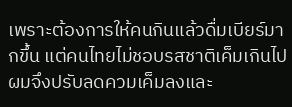เพราะต้องการให้คนกินแล้วดื่มเบียร์มากขึ้น แต่คนไทยไม่ชอบรสชาติเค็มเกินไป ผมจึงปรับลดควมเค็มลงและ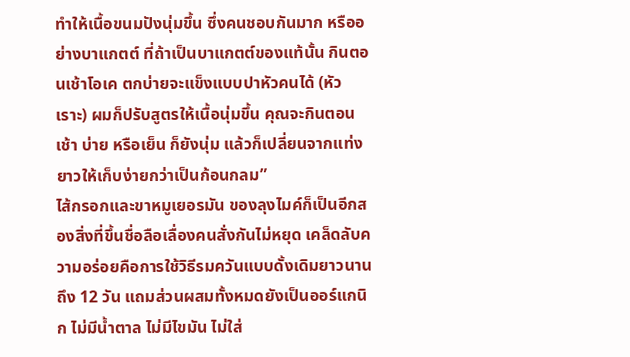ทำให้เนื้อขนมปังนุ่มขึ้น ซึ่งคนชอบกันมาก หรืออย่างบาแกตต์ ที่ถ้าเป็นบาแกตต์ของแท้นั้น กินตอนเช้าโอเค ตกบ่ายจะแข็งแบบปาหัวคนได้ (หัวเราะ) ผมก็ปรับสูตรให้เนื้อนุ่มขึ้น คุณจะกินตอนเช้า บ่าย หรือเย็น ก็ยังนุ่ม แล้วก็เปลี่ยนจากแท่งยาวให้เก็บง่ายกว่าเป็นก้อนกลม”
ไส้กรอกและขาหมูเยอรมัน ของลุงไมค์ก็เป็นอีกสองสิ่งที่ขึ้นชื่อลือเลื่องคนสั่งกันไม่หยุด เคล็ดลับความอร่อยคือการใช้วิธีรมควันแบบดั้งเดิมยาวนานถึง 12 วัน แถมส่วนผสมทั้งหมดยังเป็นออร์แกนิก ไม่มีน้ำตาล ไม่มีไขมัน ไม่ใส่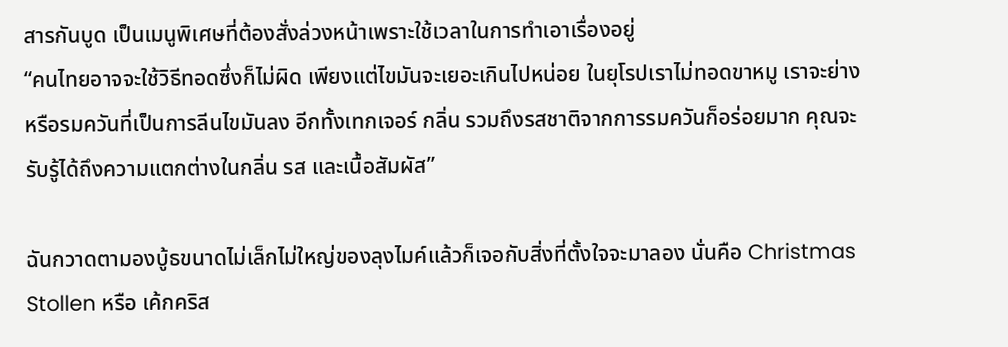สารกันบูด เป็นเมนูพิเศษที่ต้องสั่งล่วงหน้าเพราะใช้เวลาในการทำเอาเรื่องอยู่
“คนไทยอาจจะใช้วิธีทอดซึ่งก็ไม่ผิด เพียงแต่ไขมันจะเยอะเกินไปหน่อย ในยุโรปเราไม่ทอดขาหมู เราจะย่างหรือรมควันที่เป็นการลีนไขมันลง อีกทั้งเทกเจอร์ กลิ่น รวมถึงรสชาติจากการรมควันก็อร่อยมาก คุณจะรับรู้ได้ถึงความแตกต่างในกลิ่น รส และเนื้อสัมผัส”

ฉันกวาดตามองบู้ธขนาดไม่เล็กไม่ใหญ่ของลุงไมค์แล้วก็เจอกับสิ่งที่ตั้งใจจะมาลอง นั่นคือ Christmas Stollen หรือ เค้กคริส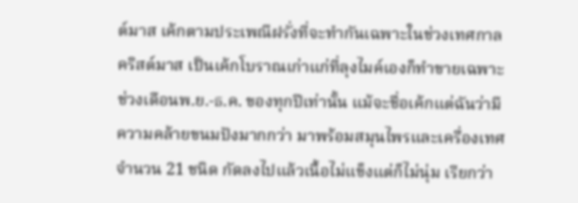ต์มาส เค้กตามประเพณีฝรั่งที่จะทำกันเฉพาะในช่วงเทศกาลคริสต์มาส เป็นเค้กโบราณเก่าแก่ที่ลุงไมค์เองก็ทำขายเฉพาะช่วงเดือนพ.ย.-ธ.ค. ของทุกปีเท่านั้น แม้จะชื่อเค้กแต่ฉันว่ามีความคล้ายขนมปังมากกว่า มาพร้อมสมุนไพรและเครื่องเทศจำนวน 21 ชนิด กัดลงไปแล้วเนื้อไม่แข็งแต่ก็ไม่นุ่ม เรียกว่า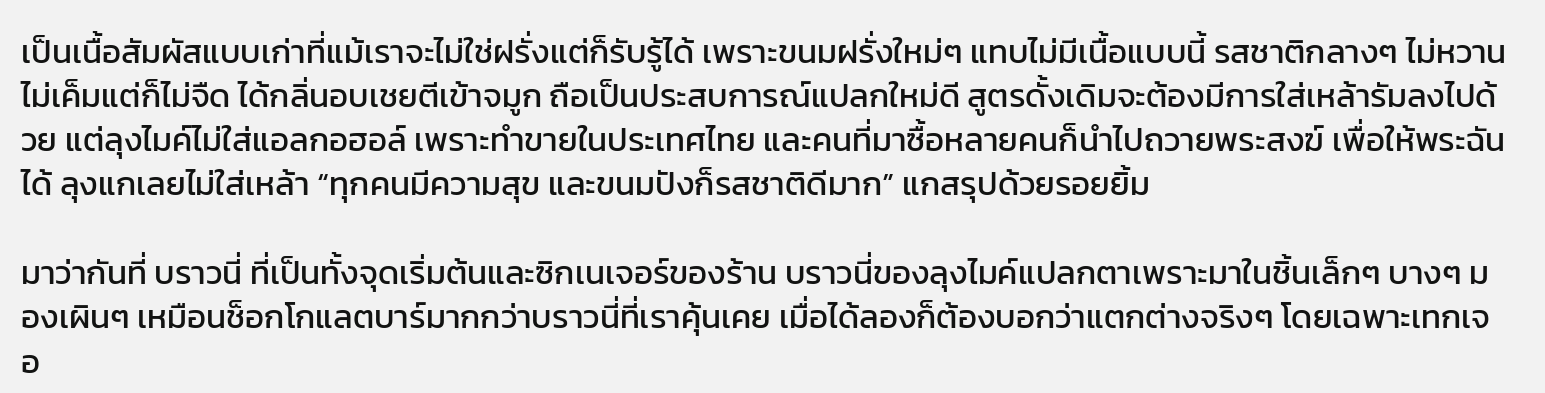เป็นเนื้อสัมผัสแบบเก่าที่แม้เราจะไม่ใช่ฝรั่งแต่ก็รับรู้ได้ เพราะขนมฝรั่งใหม่ๆ แทบไม่มีเนื้อแบบนี้ รสชาติกลางๆ ไม่หวานไม่เค็มแต่ก็ไม่จืด ได้กลิ่นอบเชยตีเข้าจมูก ถือเป็นประสบการณ์แปลกใหม่ดี สูตรดั้งเดิมจะต้องมีการใส่เหล้ารัมลงไปด้วย แต่ลุงไมค์ไม่ใส่แอลกอฮอล์ เพราะทำขายในประเทศไทย และคนที่มาซื้อหลายคนก็นำไปถวายพระสงฆ์ เพื่อให้พระฉันได้ ลุงแกเลยไม่ใส่เหล้า “ทุกคนมีความสุข และขนมปังก็รสชาติดีมาก” แกสรุปด้วยรอยยิ้ม

มาว่ากันที่ บราวนี่ ที่เป็นทั้งจุดเริ่มต้นและซิกเนเจอร์ของร้าน บราวนี่ของลุงไมค์แปลกตาเพราะมาในชิ้นเล็กๆ บางๆ มองเผินๆ เหมือนช็อกโกแลตบาร์มากกว่าบราวนี่ที่เราคุ้นเคย เมื่อได้ลองก็ต้องบอกว่าแตกต่างจริงๆ โดยเฉพาะเทกเจอ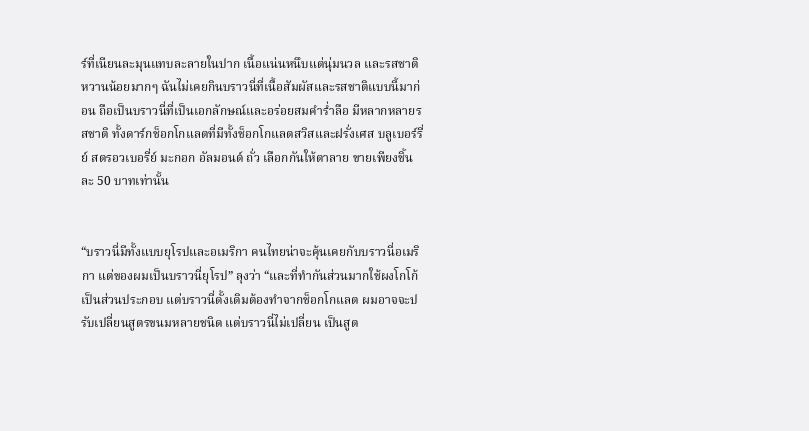ร์ที่เนียนละมุนแทบละลายในปาก เนื้อแน่นหนึบแต่นุ่มนวล และรสชาติหวานน้อยมากๆ ฉันไม่เคยกินบราวนี่ที่เนื้อสัมผัสและรสชาติแบบนี้มาก่อน ถือเป็นบราวนี่ที่เป็นเอกลักษณ์และอร่อยสมคำร่ำลือ มีหลากหลายรสชาติ ทั้งดาร์กช็อกโกแลตที่มีทั้งช็อกโกแลตสวิสและฝรั่งเศส บลูเบอร์รี่ย์ สตรอวเบอรี่ย์ มะกอก อัลมอนด์ ถั่ว เลือกกันให้ตาลาย ขายเพียงชิ้นละ 50 บาทเท่านั้น


“บราวนี่มีทั้งแบบยุโรปและอเมริกา คนไทยน่าจะคุ้นเคยกับบราวนี่อเมริกา แต่ของผมเป็นบราวนี่ยุโรป” ลุงว่า “และที่ทำกันส่วนมากใช้ผงโกโก้เป็นส่วนประกอบ แต่บราวนี่ดั้งเดิมต้องทำจากช็อกโกแลต ผมอาจจะปรับเปลี่ยนสูตรขนมหลายชนิด แต่บราวนี่ไม่เปลี่ยน เป็นสูต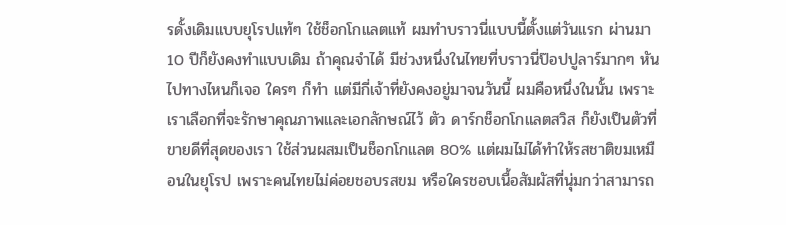รดั้งเดิมแบบยุโรปแท้ๆ ใช้ช็อกโกแลตแท้ ผมทำบราวนี่แบบนี้ตั้งแต่วันแรก ผ่านมา 10 ปีก็ยังคงทำแบบเดิม ถ้าคุณจำได้ มีช่วงหนึ่งในไทยที่บราวนี่ป๊อปปูลาร์มากๆ หันไปทางไหนก็เจอ ใครๆ ก็ทำ แต่มีกี่เจ้าที่ยังคงอยู่มาจนวันนี้ ผมคือหนึ่งในนั้น เพราะเราเลือกที่จะรักษาคุณภาพและเอกลักษณ์ไว้ ตัว ดาร์กช็อกโกแลตสวิส ก็ยังเป็นตัวที่ขายดีที่สุดของเรา ใช้ส่วนผสมเป็นช็อกโกแลต 80% แต่ผมไม่ได้ทำให้รสชาติขมเหมือนในยุโรป เพราะคนไทยไม่ค่อยชอบรสขม หรือใครชอบเนื้อสัมผัสที่นุ่มกว่าสามารถ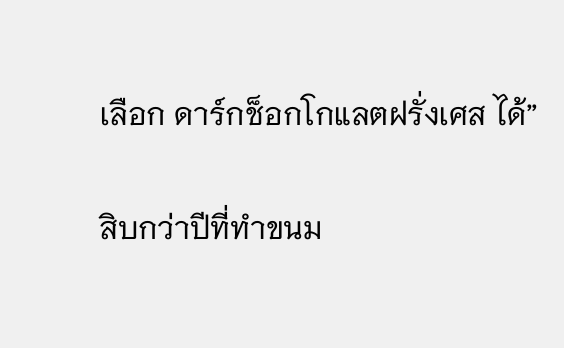เลือก ดาร์กช็อกโกแลตฝรั่งเศส ได้”

สิบกว่าปีที่ทำขนม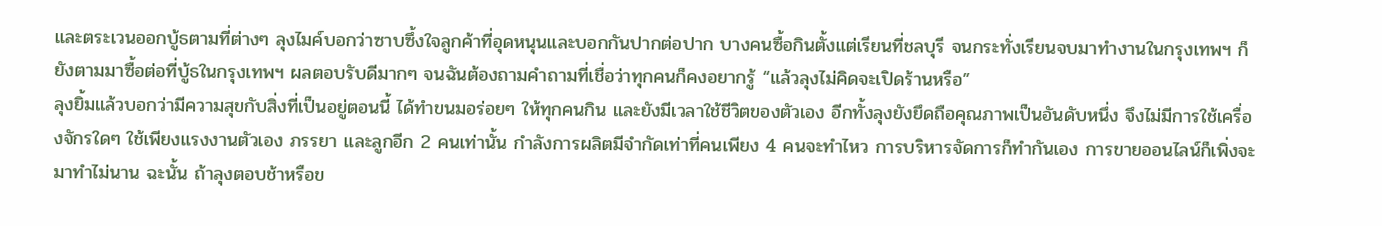และตระเวนออกบู้ธตามที่ต่างๆ ลุงไมค์บอกว่าซาบซึ้งใจลูกค้าที่อุดหนุนและบอกกันปากต่อปาก บางคนซื้อกินตั้งแต่เรียนที่ชลบุรี จนกระทั่งเรียนจบมาทำงานในกรุงเทพฯ ก็ยังตามมาซื้อต่อที่บู้ธในกรุงเทพฯ ผลตอบรับดีมากๆ จนฉันต้องถามคำถามที่เชื่อว่าทุกคนก็คงอยากรู้ “แล้วลุงไม่คิดจะเปิดร้านหรือ”
ลุงยิ้มแล้วบอกว่ามีความสุขกับสิ่งที่เป็นอยู่ตอนนี้ ได้ทำขนมอร่อยๆ ให้ทุกคนกิน และยังมีเวลาใช้ชีวิตของตัวเอง อีกทั้งลุงยังยึดถือคุณภาพเป็นอันดับหนึ่ง จึงไม่มีการใช้เครื่องจักรใดๆ ใช้เพียงแรงงานตัวเอง ภรรยา และลูกอีก 2 คนเท่านั้น กำลังการผลิตมีจำกัดเท่าที่คนเพียง 4 คนจะทำไหว การบริหารจัดการก็ทำกันเอง การขายออนไลน์ก็เพิ่งจะมาทำไม่นาน ฉะนั้น ถ้าลุงตอบช้าหรือข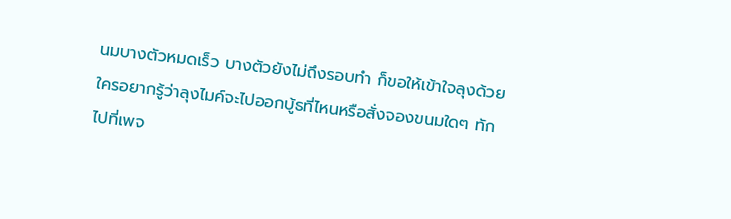นมบางตัวหมดเร็ว บางตัวยังไม่ถึงรอบทำ ก็ขอให้เข้าใจลุงด้วย
ใครอยากรู้ว่าลุงไมค์จะไปออกบู้ธที่ไหนหรือสั่งจองขนมใดๆ ทักไปที่เพจ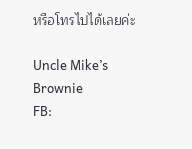หรือโทรไปได้เลยค่ะ

Uncle Mike’s Brownie
FB: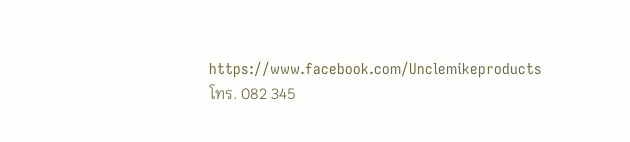https://www.facebook.com/Unclemikeproducts
โทร. 082 345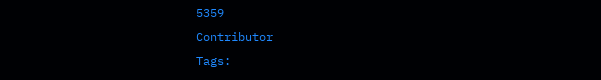5359
Contributor
Tags: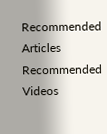Recommended Articles
Recommended Videos